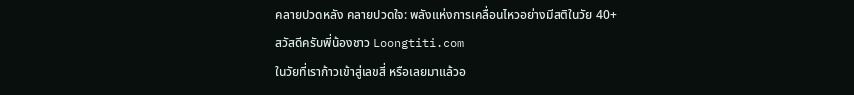คลายปวดหลัง คลายปวดใจ: พลังแห่งการเคลื่อนไหวอย่างมีสติในวัย 40+
สวัสดีครับพี่น้องชาว Loongtiti.com
ในวัยที่เราก้าวเข้าสู่เลขสี่ หรือเลยมาแล้วอ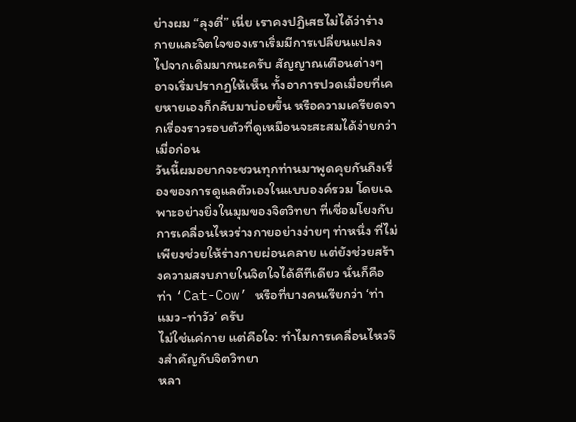ย่างผม “ลุงตี่” เนี่ย เราคงปฏิเสธไม่ได้ว่าร่างกายและจิตใจของเราเริ่มมีการเปลี่ยนแปลงไปจากเดิมมากนะครับ สัญญาณเตือนต่างๆ อาจเริ่มปรากฏให้เห็น ทั้งอาการปวดเมื่อยที่เคยหายเองก็กลับมาบ่อยขึ้น หรือความเครียดจากเรื่องราวรอบตัวที่ดูเหมือนจะสะสมได้ง่ายกว่าเมื่อก่อน
วันนี้ผมอยากจะชวนทุกท่านมาพูดคุยกันถึงเรื่องของการดูแลตัวเองในแบบองค์รวม โดยเฉพาะอย่างยิ่งในมุมของจิตวิทยา ที่เชื่อมโยงกับการเคลื่อนไหวร่างกายอย่างง่ายๆ ท่าหนึ่ง ที่ไม่เพียงช่วยให้ร่างกายผ่อนคลาย แต่ยังช่วยสร้างความสงบภายในจิตใจได้ดีทีเดียว นั่นก็คือท่า ‘Cat-Cow’ หรือที่บางคนเรียกว่า ‘ท่าแมว-ท่าวัว’ ครับ
ไม่ใช่แค่กาย แต่คือใจ: ทำไมการเคลื่อนไหวจึงสำคัญกับจิตวิทยา
หลา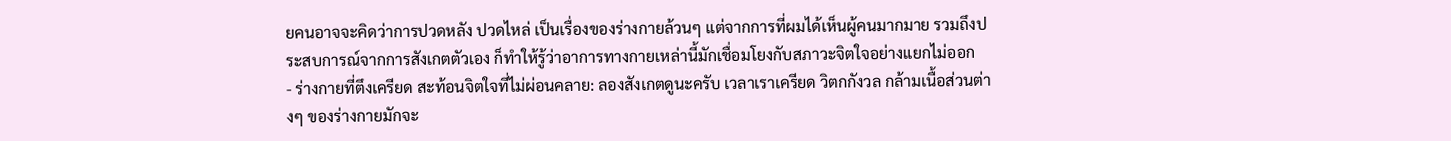ยคนอาจจะคิดว่าการปวดหลัง ปวดไหล่ เป็นเรื่องของร่างกายล้วนๆ แต่จากการที่ผมได้เห็นผู้คนมากมาย รวมถึงประสบการณ์จากการสังเกตตัวเอง ก็ทำให้รู้ว่าอาการทางกายเหล่านี้มักเชื่อมโยงกับสภาวะจิตใจอย่างแยกไม่ออก
- ร่างกายที่ตึงเครียด สะท้อนจิตใจที่ไม่ผ่อนคลาย: ลองสังเกตดูนะครับ เวลาเราเครียด วิตกกังวล กล้ามเนื้อส่วนต่างๆ ของร่างกายมักจะ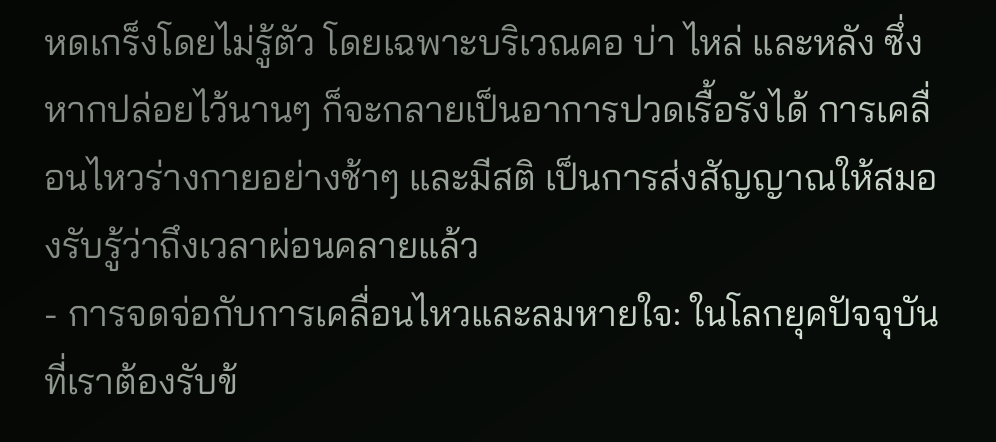หดเกร็งโดยไม่รู้ตัว โดยเฉพาะบริเวณคอ บ่า ไหล่ และหลัง ซึ่งหากปล่อยไว้นานๆ ก็จะกลายเป็นอาการปวดเรื้อรังได้ การเคลื่อนไหวร่างกายอย่างช้าๆ และมีสติ เป็นการส่งสัญญาณให้สมองรับรู้ว่าถึงเวลาผ่อนคลายแล้ว
- การจดจ่อกับการเคลื่อนไหวและลมหายใจ: ในโลกยุคปัจจุบันที่เราต้องรับข้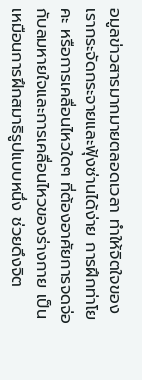อมูลข่าวสารมากมายตลอดเวลา ทำให้จิตใจของเรากระจัดกระจายและฟุ้งซ่านได้ง่าย การฝึกท่าโยคะ หรือการเคลื่อนไหวใดๆ ที่ต้องอาศัยการจดจ่อกับลมหายใจและการเคลื่อนไหวของร่างกาย เป็นเหมือนการฝึกสมาธิรูปแบบหนึ่ง ช่วยดึงจิต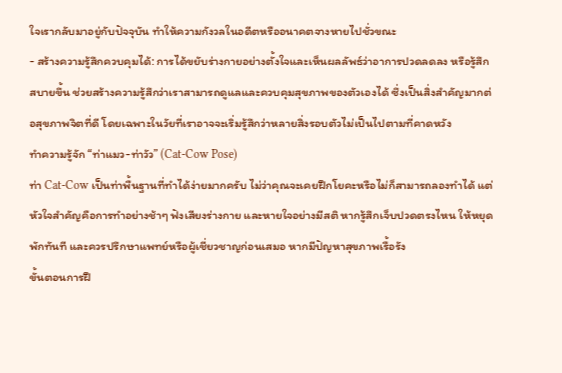ใจเรากลับมาอยู่กับปัจจุบัน ทำให้ความกังวลในอดีตหรืออนาคตจางหายไปชั่วขณะ
- สร้างความรู้สึกควบคุมได้: การได้ขยับร่างกายอย่างตั้งใจและเห็นผลลัพธ์ว่าอาการปวดลดลง หรือรู้สึกสบายขึ้น ช่วยสร้างความรู้สึกว่าเราสามารถดูแลและควบคุมสุขภาพของตัวเองได้ ซึ่งเป็นสิ่งสำคัญมากต่อสุขภาพจิตที่ดี โดยเฉพาะในวัยที่เราอาจจะเริ่มรู้สึกว่าหลายสิ่งรอบตัวไม่เป็นไปตามที่คาดหวัง
ทำความรู้จัก “ท่าแมว-ท่าวัว” (Cat-Cow Pose)
ท่า Cat-Cow เป็นท่าพื้นฐานที่ทำได้ง่ายมากครับ ไม่ว่าคุณจะเคยฝึกโยคะหรือไม่ก็สามารถลองทำได้ แต่หัวใจสำคัญคือการทำอย่างช้าๆ ฟังเสียงร่างกาย และหายใจอย่างมีสติ หากรู้สึกเจ็บปวดตรงไหน ให้หยุดพักทันที และควรปรึกษาแพทย์หรือผู้เชี่ยวชาญก่อนเสมอ หากมีปัญหาสุขภาพเรื้อรัง
ขั้นตอนการฝึ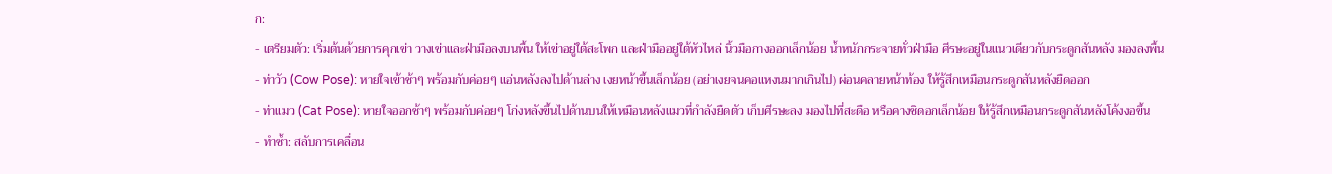ก:
- เตรียมตัว: เริ่มต้นด้วยการคุกเข่า วางเข่าและฝ่ามือลงบนพื้น ให้เข่าอยู่ใต้สะโพก และฝ่ามืออยู่ใต้หัวไหล่ นิ้วมือกางออกเล็กน้อย น้ำหนักกระจายทั่วฝ่ามือ ศีรษะอยู่ในแนวเดียวกับกระดูกสันหลัง มองลงพื้น
- ท่าวัว (Cow Pose): หายใจเข้าช้าๆ พร้อมกับค่อยๆ แอ่นหลังลงไปด้านล่าง เงยหน้าขึ้นเล็กน้อย (อย่าเงยจนคอแหงนมากเกินไป) ผ่อนคลายหน้าท้อง ให้รู้สึกเหมือนกระดูกสันหลังยืดออก
- ท่าแมว (Cat Pose): หายใจออกช้าๆ พร้อมกับค่อยๆ โก่งหลังขึ้นไปด้านบนให้เหมือนหลังแมวที่กำลังยืดตัว เก็บศีรษะลง มองไปที่สะดือ หรือคางชิดอกเล็กน้อย ให้รู้สึกเหมือนกระดูกสันหลังโค้งงอขึ้น
- ทำซ้ำ: สลับการเคลื่อน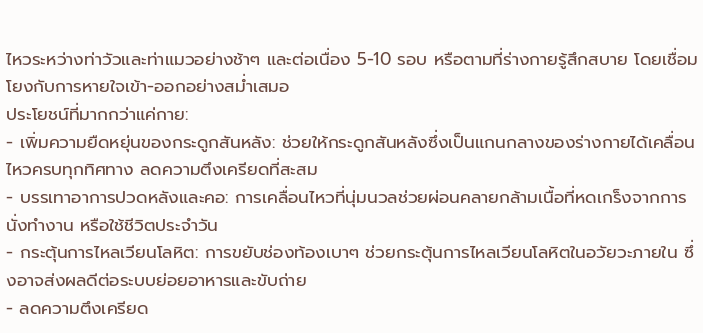ไหวระหว่างท่าวัวและท่าแมวอย่างช้าๆ และต่อเนื่อง 5-10 รอบ หรือตามที่ร่างกายรู้สึกสบาย โดยเชื่อมโยงกับการหายใจเข้า-ออกอย่างสม่ำเสมอ
ประโยชน์ที่มากกว่าแค่กาย:
- เพิ่มความยืดหยุ่นของกระดูกสันหลัง: ช่วยให้กระดูกสันหลังซึ่งเป็นแกนกลางของร่างกายได้เคลื่อนไหวครบทุกทิศทาง ลดความตึงเครียดที่สะสม
- บรรเทาอาการปวดหลังและคอ: การเคลื่อนไหวที่นุ่มนวลช่วยผ่อนคลายกล้ามเนื้อที่หดเกร็งจากการนั่งทำงาน หรือใช้ชีวิตประจำวัน
- กระตุ้นการไหลเวียนโลหิต: การขยับช่องท้องเบาๆ ช่วยกระตุ้นการไหลเวียนโลหิตในอวัยวะภายใน ซึ่งอาจส่งผลดีต่อระบบย่อยอาหารและขับถ่าย
- ลดความตึงเครียด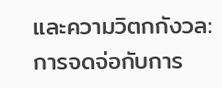และความวิตกกังวล: การจดจ่อกับการ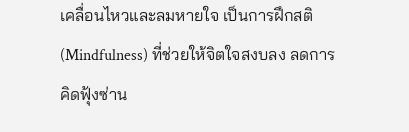เคลื่อนไหวและลมหายใจ เป็นการฝึกสติ (Mindfulness) ที่ช่วยให้จิตใจสงบลง ลดการคิดฟุ้งซ่าน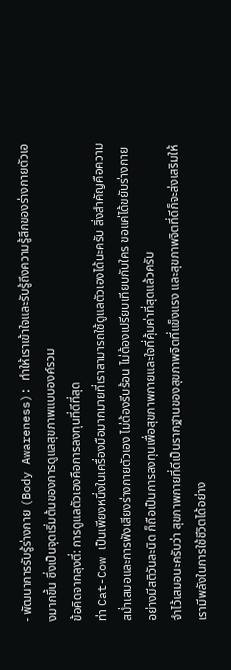- พัฒนาการรับรู้ร่างกาย (Body Awareness): ทำให้เราเข้าใจและรับรู้ถึงความรู้สึกของร่างกายตัวเองมากขึ้น ซึ่งเป็นจุดเริ่มต้นของการดูแลสุขภาพแบบองค์รวม
ข้อคิดจากลุงตี่: การดูแลตัวเองคือการลงทุนที่ดีที่สุด
ท่า Cat-Cow เป็นเพียงหนึ่งในเครื่องมือมากมายที่เราสามารถใช้ดูแลตัวเองได้นะครับ สิ่งสำคัญคือความสม่ำเสมอและการฟังเสียงร่างกายตัวเอง ไม่ต้องรีบร้อน ไม่ต้องเปรียบเทียบกับใคร ขอแค่ได้ขยับร่างกายอย่างมีสติวันละนิด ก็ถือเป็นการลงทุนเพื่อสุขภาพกายและใจที่คุ้มค่าที่สุดแล้วครับ
จำไว้เสมอนะครับว่า สุขภาพกายที่ดีเป็นรากฐานของสุขภาพจิตที่แข็งแรง และสุขภาพจิตที่ดีก็จะส่งเสริมให้เรามีพลังในการใช้ชีวิตได้อย่าง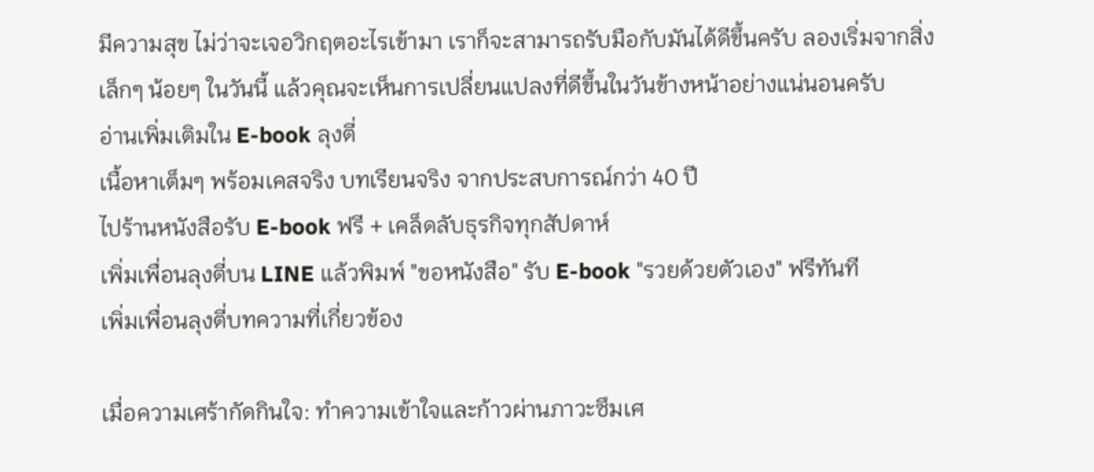มีความสุข ไม่ว่าจะเจอวิกฤตอะไรเข้ามา เราก็จะสามารถรับมือกับมันได้ดีขึ้นครับ ลองเริ่มจากสิ่งเล็กๆ น้อยๆ ในวันนี้ แล้วคุณจะเห็นการเปลี่ยนแปลงที่ดีขึ้นในวันข้างหน้าอย่างแน่นอนครับ
อ่านเพิ่มเติมใน E-book ลุงตี่
เนื้อหาเต็มๆ พร้อมเคสจริง บทเรียนจริง จากประสบการณ์กว่า 40 ปี
ไปร้านหนังสือรับ E-book ฟรี + เคล็ดลับธุรกิจทุกสัปดาห์
เพิ่มเพื่อนลุงตี่บน LINE แล้วพิมพ์ "ขอหนังสือ" รับ E-book "รวยด้วยตัวเอง" ฟรีทันที
เพิ่มเพื่อนลุงตี่บทความที่เกี่ยวข้อง

เมื่อความเศร้ากัดกินใจ: ทำความเข้าใจและก้าวผ่านภาวะซึมเศ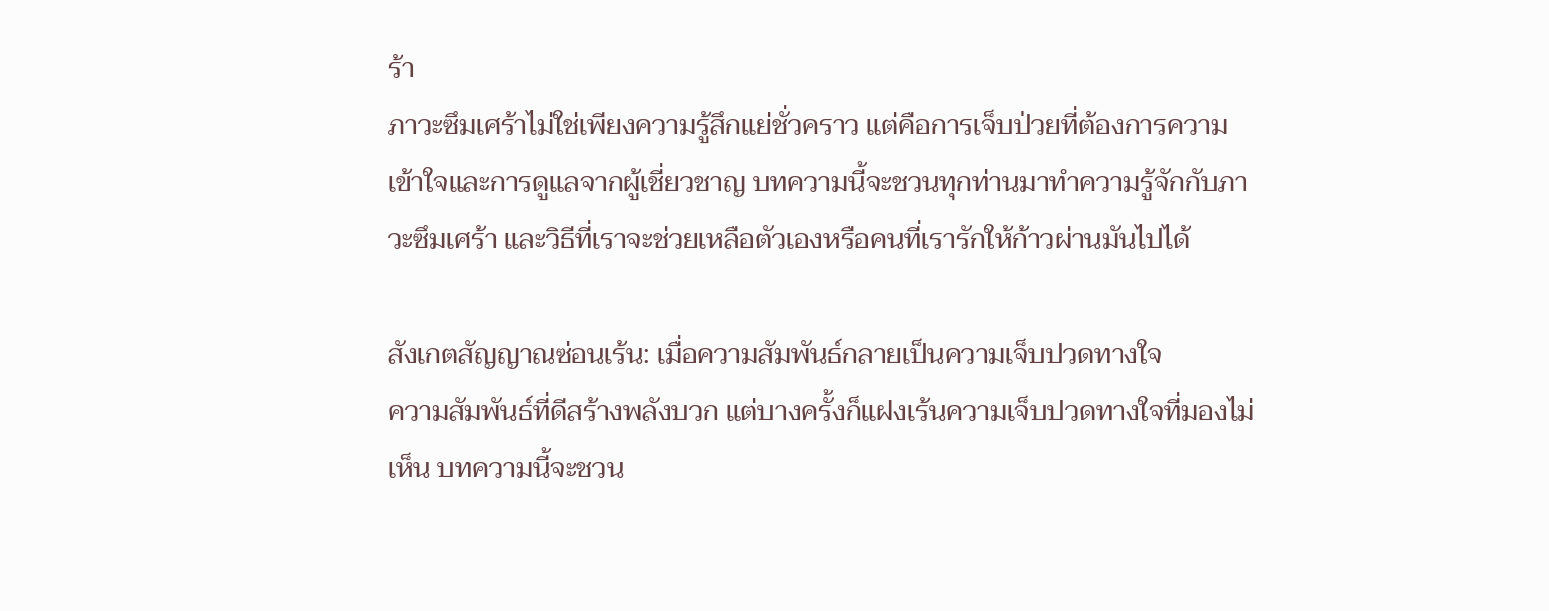ร้า
ภาวะซึมเศร้าไม่ใช่เพียงความรู้สึกแย่ชั่วคราว แต่คือการเจ็บป่วยที่ต้องการความเข้าใจและการดูแลจากผู้เชี่ยวชาญ บทความนี้จะชวนทุกท่านมาทำความรู้จักกับภาวะซึมเศร้า และวิธีที่เราจะช่วยเหลือตัวเองหรือคนที่เรารักให้ก้าวผ่านมันไปได้

สังเกตสัญญาณซ่อนเร้น: เมื่อความสัมพันธ์กลายเป็นความเจ็บปวดทางใจ
ความสัมพันธ์ที่ดีสร้างพลังบวก แต่บางครั้งก็แฝงเร้นความเจ็บปวดทางใจที่มองไม่เห็น บทความนี้จะชวน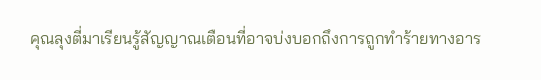คุณลุงตี่มาเรียนรู้สัญญาณเตือนที่อาจบ่งบอกถึงการถูกทำร้ายทางอาร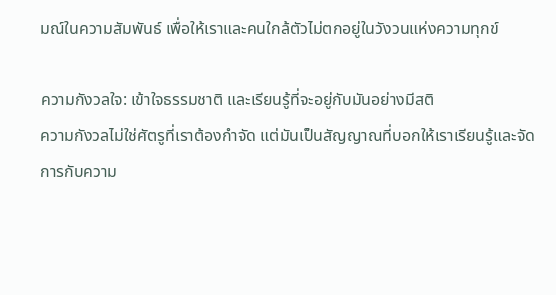มณ์ในความสัมพันธ์ เพื่อให้เราและคนใกล้ตัวไม่ตกอยู่ในวังวนแห่งความทุกข์

ความกังวลใจ: เข้าใจธรรมชาติ และเรียนรู้ที่จะอยู่กับมันอย่างมีสติ
ความกังวลไม่ใช่ศัตรูที่เราต้องกำจัด แต่มันเป็นสัญญาณที่บอกให้เราเรียนรู้และจัดการกับความ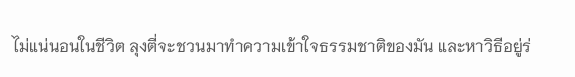ไม่แน่นอนในชีวิต ลุงตี่จะชวนมาทำความเข้าใจธรรมชาติของมัน และหาวิธีอยู่ร่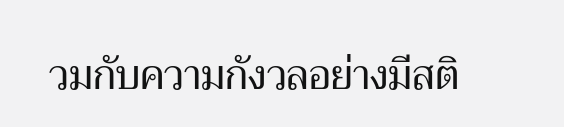วมกับความกังวลอย่างมีสติ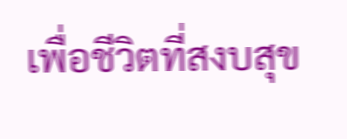เพื่อชีวิตที่สงบสุข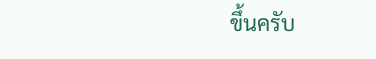ขึ้นครับ